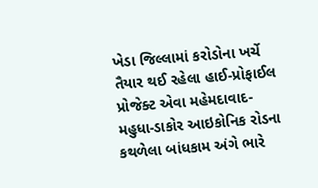ખેડા જિલ્લામાં કરોડોના ખર્ચે તૈયાર થઈ રહેલા હાઈ-પ્રોફાઈલ પ્રોજેક્ટ એવા મહેમદાવાદ-મહુધા-ડાકોર આઇકોનિક રોડના કથળેલા બાંધકામ અંગે ભારે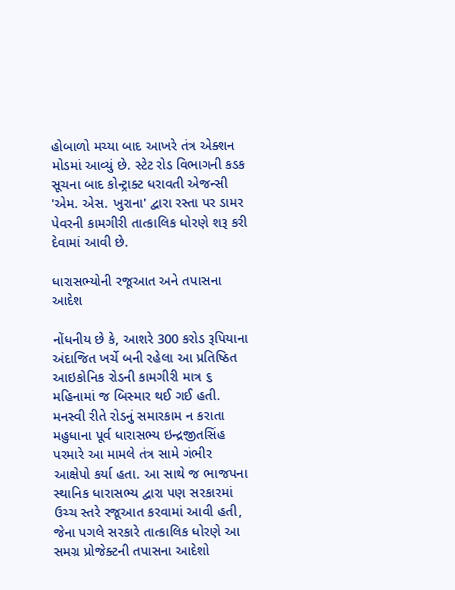હોબાળો મચ્યા બાદ આખરે તંત્ર એક્શન મોડમાં આવ્યું છે. સ્ટેટ રોડ વિભાગની કડક સૂચના બાદ કોન્ટ્રાક્ટ ધરાવતી એજન્સી 'એમ. એસ. ખુરાના' દ્વારા રસ્તા પર ડામર પેવરની કામગીરી તાત્કાલિક ધોરણે શરૂ કરી દેવામાં આવી છે.

ધારાસભ્યોની રજૂઆત અને તપાસના આદેશ

નોંધનીય છે કે, આશરે 300 કરોડ રૂપિયાના અંદાજિત ખર્ચે બની રહેલા આ પ્રતિષ્ઠિત આઇકોનિક રોડની કામગીરી માત્ર ૬ મહિનામાં જ બિસ્માર થઈ ગઈ હતી. મનસ્વી રીતે રોડનું સમારકામ ન કરાતા મહુધાના પૂર્વ ધારાસભ્ય ઇન્દ્રજીતસિંહ પરમારે આ મામલે તંત્ર સામે ગંભીર આક્ષેપો કર્યા હતા. આ સાથે જ ભાજપના સ્થાનિક ધારાસભ્ય દ્વારા પણ સરકારમાં ઉચ્ચ સ્તરે રજૂઆત કરવામાં આવી હતી, જેના પગલે સરકારે તાત્કાલિક ધોરણે આ સમગ્ર પ્રોજેક્ટની તપાસના આદેશો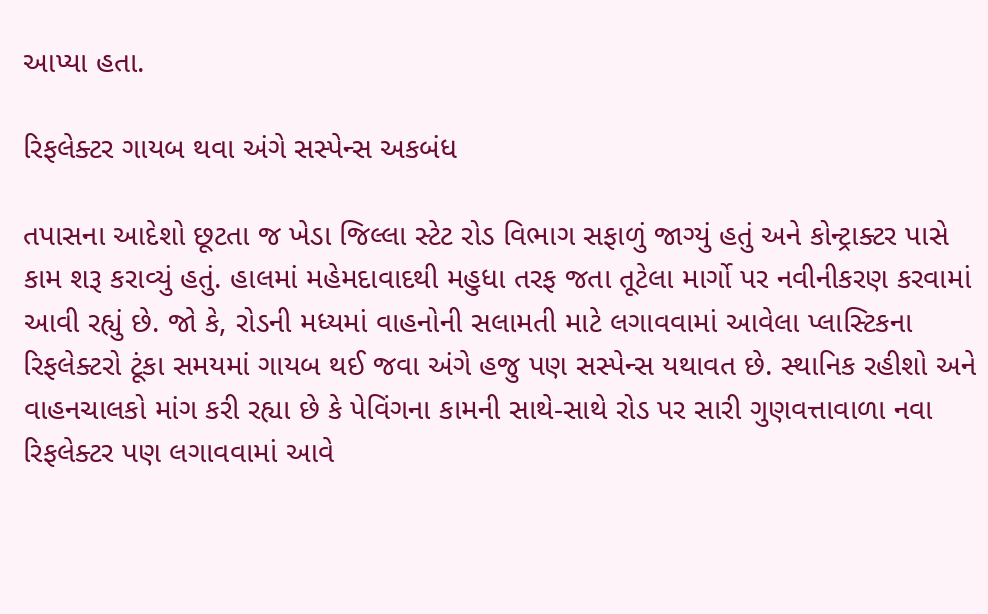આપ્યા હતા.

રિફલેક્ટર ગાયબ થવા અંગે સસ્પેન્સ અકબંધ

તપાસના આદેશો છૂટતા જ ખેડા જિલ્લા સ્ટેટ રોડ વિભાગ સફાળું જાગ્યું હતું અને કોન્ટ્રાક્ટર પાસે કામ શરૂ કરાવ્યું હતું. હાલમાં મહેમદાવાદથી મહુધા તરફ જતા તૂટેલા માર્ગો પર નવીનીકરણ કરવામાં આવી રહ્યું છે. જો કે, રોડની મધ્યમાં વાહનોની સલામતી માટે લગાવવામાં આવેલા પ્લાસ્ટિકના રિફલેક્ટરો ટૂંકા સમયમાં ગાયબ થઈ જવા અંગે હજુ પણ સસ્પેન્સ યથાવત છે. સ્થાનિક રહીશો અને વાહનચાલકો માંગ કરી રહ્યા છે કે પેવિંગના કામની સાથે-સાથે રોડ પર સારી ગુણવત્તાવાળા નવા રિફલેક્ટર પણ લગાવવામાં આવે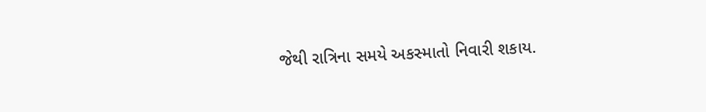જેથી રાત્રિના સમયે અકસ્માતો નિવારી શકાય.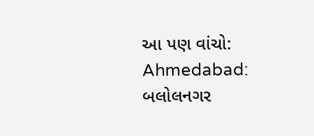આ પણ વાંચો: Ahmedabad: બલોલનગર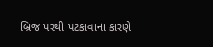બ્રિજ પરથી પટકાવાના કારણે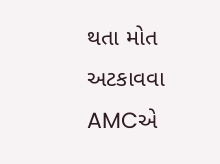થતા મોત અટકાવવા AMCએ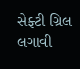સેફ્ટી ગ્રિલ લગાવી